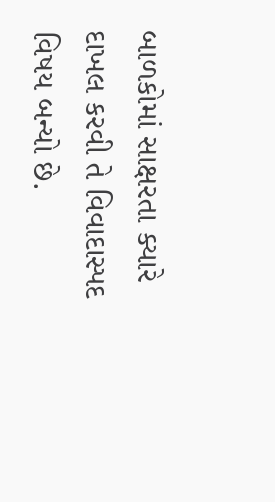બાળકોમાં સાક્ષરતા ક્યારે દાખલ કરવી તે વિવાદાસ્પદ વિષય બન્યો છે.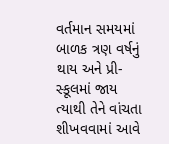વર્તમાન સમયમાં બાળક ત્રણ વર્ષનું થાય અને પ્રી-સ્કૂલમાં જાય ત્યાથી તેને વાંચતા શીખવવામાં આવે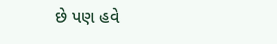છે પણ હવે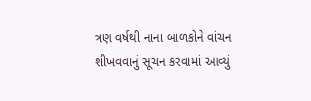ત્રણ વર્ષથી નાના બાળકોને વાંચન શીખવવાનું સૂચન કરવામાં આવ્યું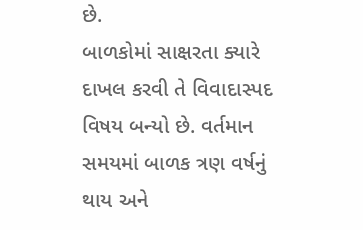છે.
બાળકોમાં સાક્ષરતા ક્યારે દાખલ કરવી તે વિવાદાસ્પદ વિષય બન્યો છે. વર્તમાન સમયમાં બાળક ત્રણ વર્ષનું થાય અને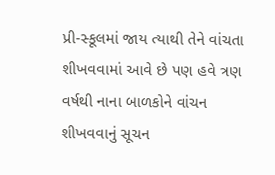પ્રી-સ્કૂલમાં જાય ત્યાથી તેને વાંચતા શીખવવામાં આવે છે પણ હવે ત્રણ વર્ષથી નાના બાળકોને વાંચન શીખવવાનું સૂચન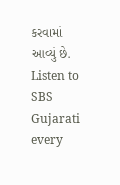કરવામાં આવ્યું છે.
Listen to SBS Gujarati every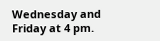Wednesday and Friday at 4 pm.